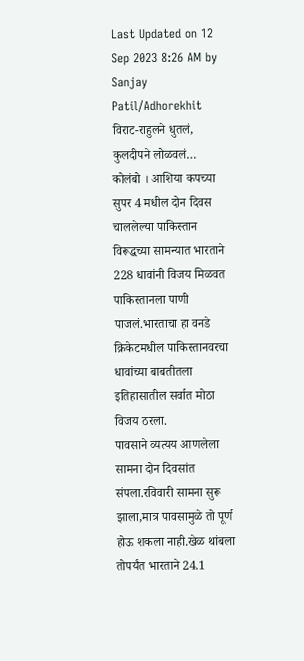Last Updated on 12 Sep 2023 8:26 AM by Sanjay Patil/Adhorekhit
विराट-राहुलने धुतलं, कुलदीपने लोळवलं…
कोलंबो । आशिया कपच्या सुपर 4 मधील दोन दिवस चाललेल्या पाकिस्तान विरूद्धच्या सामन्यात भारताने 228 धावांनी विजय मिळवत पाकिस्तानला पाणी पाजलं.भारताचा हा वनडे क्रिकेटमधील पाकिस्तानवरचा धावांच्या बाबतीतला इतिहासातील सर्वात मोठा विजय ठरला.
पावसाने व्यत्यय आणलेला सामना दोन दिवसांत संपला.रविवारी सामना सुरू झाला,मात्र पावसामुळे तो पूर्ण होऊ शकला नाही.खेळ थांबला तोपर्यंत भारताने 24.1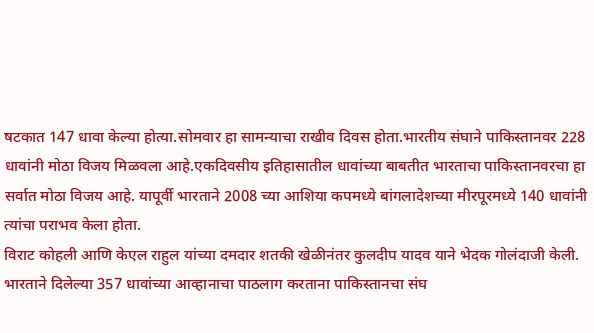षटकात 147 धावा केल्या होत्या.सोमवार हा सामन्याचा राखीव दिवस होता.भारतीय संघाने पाकिस्तानवर 228 धावांनी मोठा विजय मिळवला आहे.एकदिवसीय इतिहासातील धावांच्या बाबतीत भारताचा पाकिस्तानवरचा हा सर्वात मोठा विजय आहे. यापूर्वी भारताने 2008 च्या आशिया कपमध्ये बांगलादेशच्या मीरपूरमध्ये 140 धावांनी त्यांचा पराभव केला होता.
विराट कोहली आणि केएल राहुल यांच्या दमदार शतकी खेळीनंतर कुलदीप यादव याने भेदक गोलंदाजी केली. भारताने दिलेल्या 357 धावांच्या आव्हानाचा पाठलाग करताना पाकिस्तानचा संघ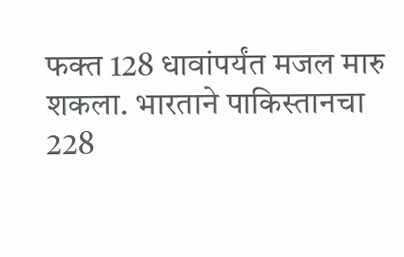फक्त 128 धावांपर्यंत मजल मारु शकला. भारताने पाकिस्तानचा 228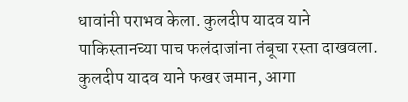धावांनी पराभव केला. कुलदीप यादव याने पाकिस्तानच्या पाच फलंदाजांना तंबूचा रस्ता दाखवला. कुलदीप यादव याने फखर जमान, आगा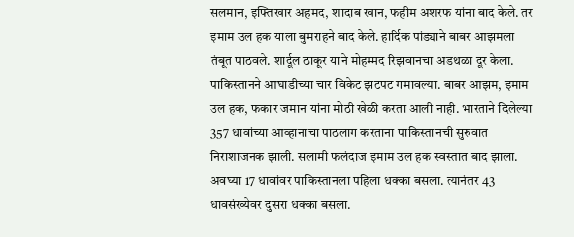सलमान, इफ्तिखार अहमद, शादाब खान, फहीम अशरफ यांना बाद केले. तर इमाम उल हक याला बुमराहने बाद केले. हार्दिक पांड्याने बाबर आझमला तंबूत पाठवले. शार्दूल ठाकूर याने मोहम्मद रिझवानचा अडथळा दूर केला.
पाकिस्तानने आघाडीच्या चार विकेट झटपट गमावल्या. बाबर आझम, इमाम उल हक, फकार जमान यांना मोठी खेळी करता आली नाही. भारताने दिलेल्या 357 धावांच्या आव्हानाचा पाठलाग करताना पाकिस्तानची सुरुवात निराशाजनक झाली. सलामी फलंदाज इमाम उल हक स्वस्तात बाद झाला. अवघ्या 17 धावांवर पाकिस्तानला पहिला धक्का बसला. त्यानंतर 43 धावसंख्येवर दुसरा धक्का बसला.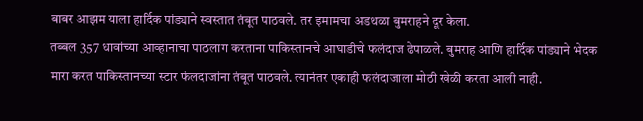बाबर आझम याला हार्दिक पांड्याने स्वस्तात तंबूत पाठवले. तर इमामचा अडथळा बुमराहने दूर केला.
तब्बल 357 धावांच्या आव्हानाचा पाठलाग करताना पाकिस्तानचे आघाडीचे फलंदाज ढेपाळले. बुमराह आणि हार्दिक पांड्याने भेदक मारा करत पाकिस्तानच्या स्टार फंलदाजांना तंबूत पाठवले. त्यानंतर एकाही फलंदाजाला मोठी खेळी करता आली नाही.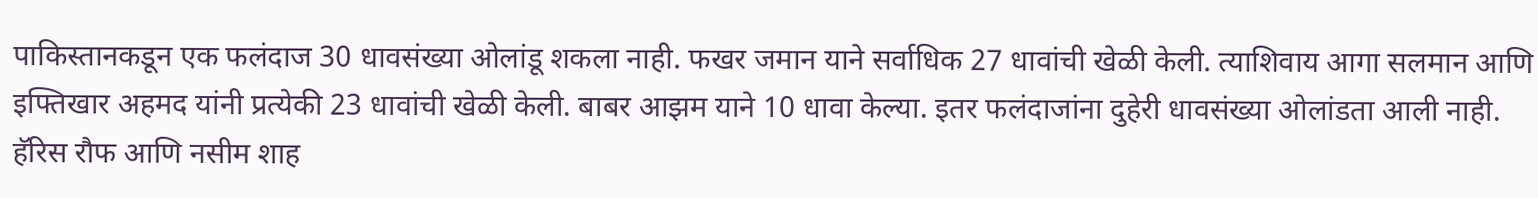पाकिस्तानकडून एक फलंदाज 30 धावसंख्या ओलांडू शकला नाही. फखर जमान याने सर्वाधिक 27 धावांची खेळी केली. त्याशिवाय आगा सलमान आणि इफ्तिखार अहमद यांनी प्रत्येकी 23 धावांची खेळी केली. बाबर आझम याने 10 धावा केल्या. इतर फलंदाजांना दुहेरी धावसंख्या ओलांडता आली नाही. हॅरिस रौफ आणि नसीम शाह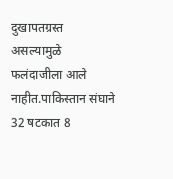दुखापतग्रस्त असल्यामुळे फलंदाजीला आले नाहीत.पाकिस्तान संघाने 32 षटकात 8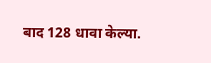बाद 128 धावा केल्या.